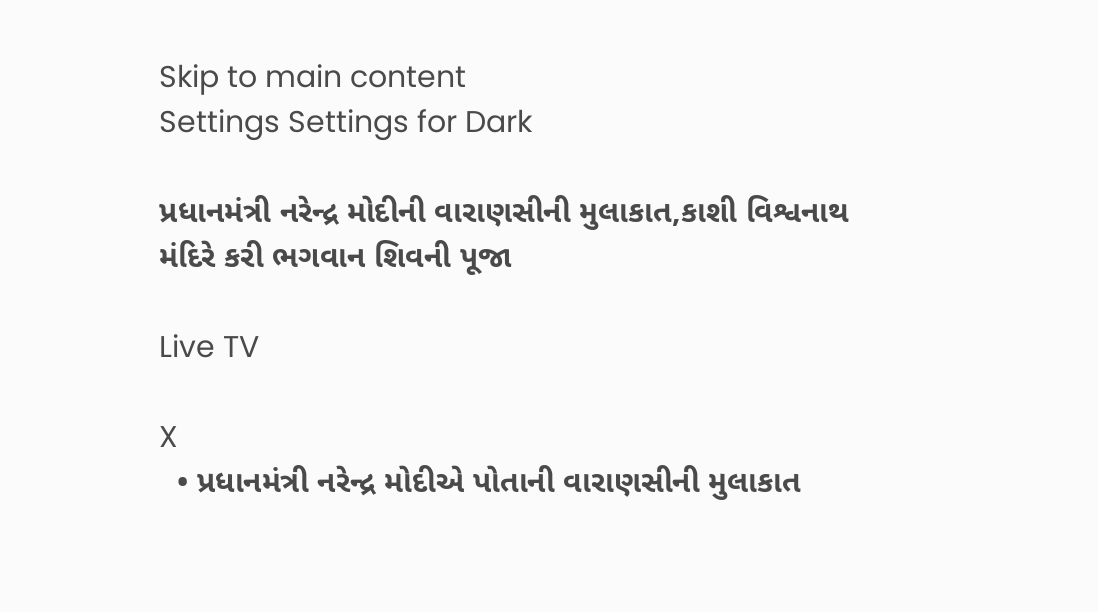Skip to main content
Settings Settings for Dark

પ્રધાનમંત્રી નરેન્દ્ર મોદીની વારાણસીની મુલાકાત,કાશી વિશ્વનાથ મંદિરે કરી ભગવાન શિવની પૂજા

Live TV

X
  • પ્રધાનમંત્રી નરેન્દ્ર મોદીએ પોતાની વારાણસીની મુલાકાત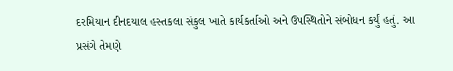દરમિયાન દીનદયાલ હસ્તકલા સંકુલ ખાતે કાર્યકર્તાઓ અને ઉપસ્થિતોને સંબોધન કર્યું હતું. આ પ્રસંગે તેમણે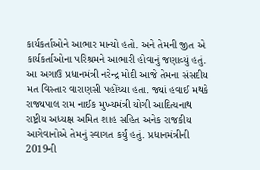કાર્યકર્તાઓને આભાર માન્યો હતો. અને તેમની જીત એ કાર્યકર્તાઓના પરિશ્રમને આભારી હોવાનું જણાવ્યું હતું. આ અગાઉ પ્રધાનમંત્રી નરેન્દ્ર મોદી આજે તેમના સંસદીય મત વિસ્તાર વારાણસી પહોંચ્યા હતા. જ્યાં હવાઈ મથકે રાજ્યપાલ રામ નાઈક મુખ્યમંત્રી યોગી આદિત્યનાથ રાષ્ટ્રીય અધ્યક્ષ અમિત શાહ સહિત અનેક રાજકીય આગેવાનોએ તેમનું સ્વાગત કર્યું હતું. પ્રધાનમંત્રીની 2019ની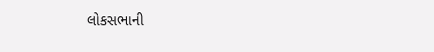લોકસભાની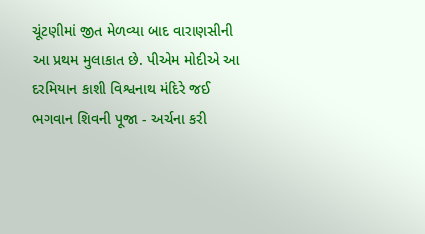ચૂંટણીમાં જીત મેળવ્યા બાદ વારાણસીની આ પ્રથમ મુલાકાત છે. પીએમ મોદીએ આ દરમિયાન કાશી વિશ્વનાથ મંદિરે જઈ ભગવાન શિવની પૂજા - અર્ચના કરી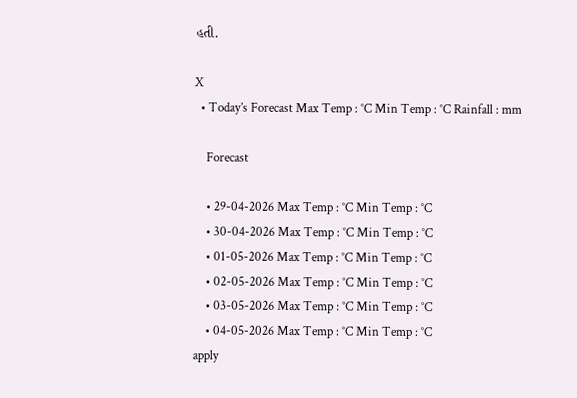હતી.

X
  • Today’s Forecast Max Temp : °C Min Temp : °C Rainfall : mm

    Forecast

    • 29-04-2026 Max Temp : °C Min Temp : °C
    • 30-04-2026 Max Temp : °C Min Temp : °C
    • 01-05-2026 Max Temp : °C Min Temp : °C
    • 02-05-2026 Max Temp : °C Min Temp : °C
    • 03-05-2026 Max Temp : °C Min Temp : °C
    • 04-05-2026 Max Temp : °C Min Temp : °C
apply